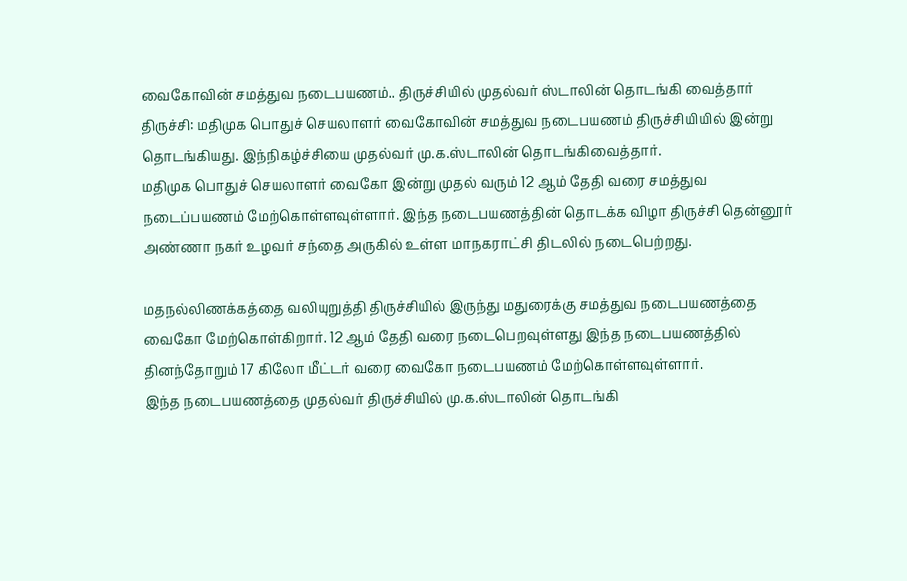வைகோவின் சமத்துவ நடைபயணம்.. திருச்சியில் முதல்வர் ஸ்டாலின் தொடங்கி வைத்தார்
திருச்சி: மதிமுக பொதுச் செயலாளர் வைகோவின் சமத்துவ நடைபயணம் திருச்சியியில் இன்று தொடங்கியது. இந்நிகழ்ச்சியை முதல்வர் மு.க.ஸ்டாலின் தொடங்கிவைத்தார்.
மதிமுக பொதுச் செயலாளர் வைகோ இன்று முதல் வரும் 12 ஆம் தேதி வரை சமத்துவ நடைப்பயணம் மேற்கொள்ளவுள்ளார். இந்த நடைபயணத்தின் தொடக்க விழா திருச்சி தென்னூர் அண்ணா நகர் உழவர் சந்தை அருகில் உள்ள மாநகராட்சி திடலில் நடைபெற்றது.

மதநல்லிணக்கத்தை வலியுறுத்தி திருச்சியில் இருந்து மதுரைக்கு சமத்துவ நடைபயணத்தை வைகோ மேற்கொள்கிறார். 12 ஆம் தேதி வரை நடைபெறவுள்ளது இந்த நடைபயணத்தில் தினந்தோறும் 17 கிலோ மீட்டர் வரை வைகோ நடைபயணம் மேற்கொள்ளவுள்ளார்.
இந்த நடைபயணத்தை முதல்வர் திருச்சியில் மு.க.ஸ்டாலின் தொடங்கி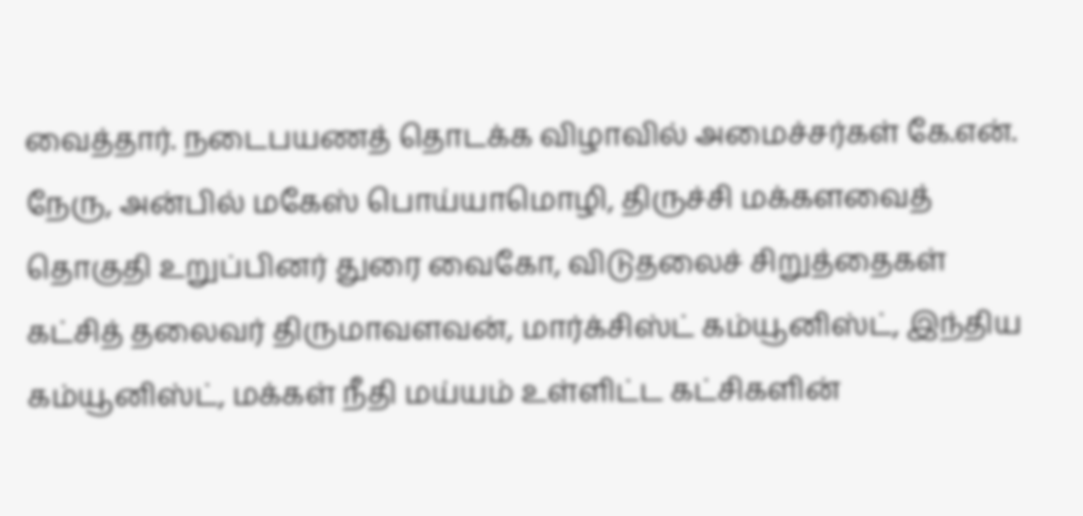வைத்தார். நடைபயணத் தொடக்க விழாவில் அமைச்சர்கள் கே.என். நேரு, அன்பில் மகேஸ் பொய்யாமொழி, திருச்சி மக்களவைத் தொகுதி உறுப்பினர் துரை வைகோ, விடுதலைச் சிறுத்தைகள் கட்சித் தலைவர் திருமாவளவன், மார்க்சிஸ்ட் கம்யூனிஸ்ட், இந்திய கம்யூனிஸ்ட், மக்கள் நீதி மய்யம் உள்ளிட்ட கட்சிகளின்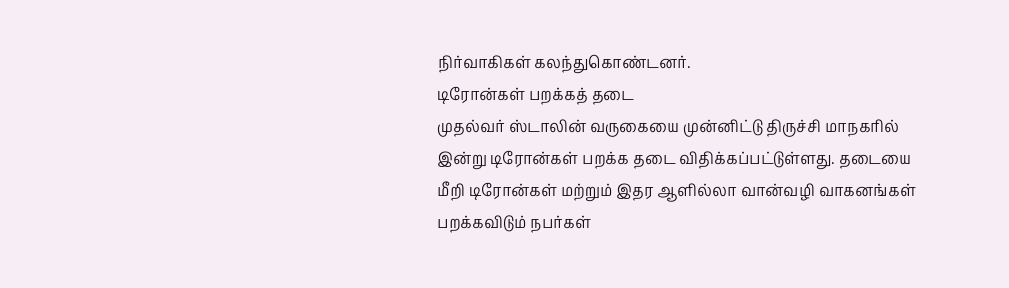நிர்வாகிகள் கலந்துகொண்டனர்.
டிரோன்கள் பறக்கத் தடை
முதல்வர் ஸ்டாலின் வருகையை முன்னிட்டு திருச்சி மாநகரில் இன்று டிரோன்கள் பறக்க தடை விதிக்கப்பட்டுள்ளது. தடையை மீறி டிரோன்கள் மற்றும் இதர ஆளில்லா வான்வழி வாகனங்கள் பறக்கவிடும் நபர்கள்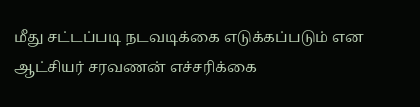மீது சட்டப்படி நடவடிக்கை எடுக்கப்படும் என ஆட்சியர் சரவணன் எச்சரிக்கை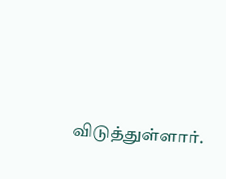விடுத்துள்ளார்.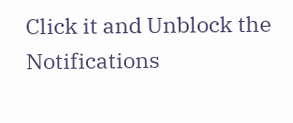Click it and Unblock the Notifications